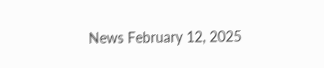News February 12, 2025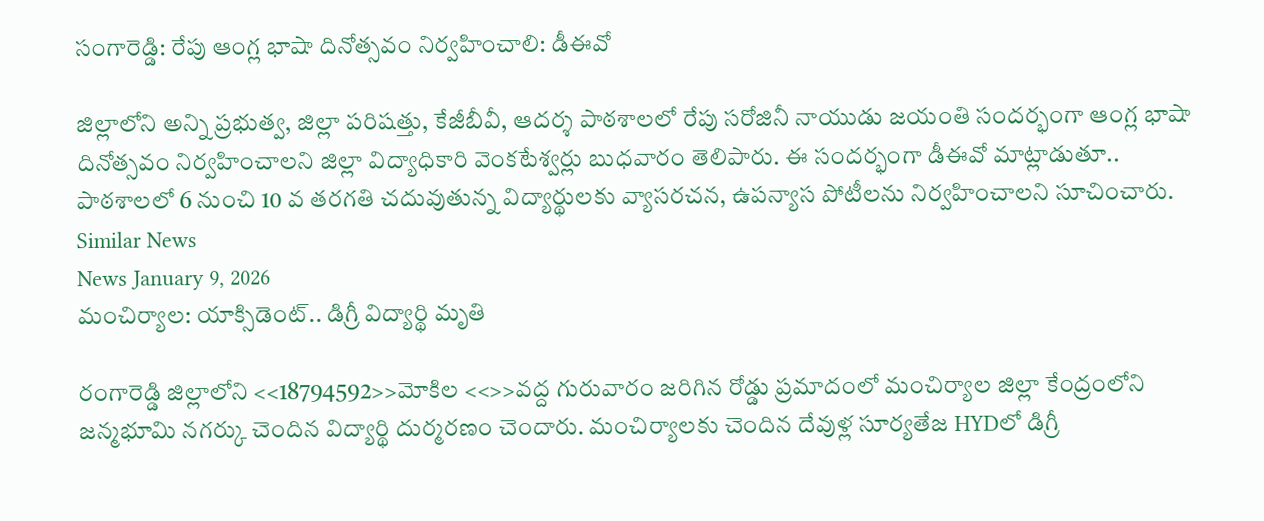సంగారెడ్డి: రేపు ఆంగ్ల భాషా దినోత్సవం నిర్వహించాలి: డీఈవో

జిల్లాలోని అన్ని ప్రభుత్వ, జిల్లా పరిషత్తు, కేజీబీవీ, ఆదర్శ పాఠశాలలో రేపు సరోజినీ నాయుడు జయంతి సందర్భంగా ఆంగ్ల భాషా దినోత్సవం నిర్వహించాలని జిల్లా విద్యాధికారి వెంకటేశ్వర్లు బుధవారం తెలిపారు. ఈ సందర్భంగా డీఈవో మాట్లాడుతూ.. పాఠశాలలో 6 నుంచి 10 వ తరగతి చదువుతున్న విద్యార్థులకు వ్యాసరచన, ఉపన్యాస పోటీలను నిర్వహించాలని సూచించారు.
Similar News
News January 9, 2026
మంచిర్యాల: యాక్సిడెంట్.. డిగ్రీ విద్యార్థి మృతి

రంగారెడ్డి జిల్లాలోని <<18794592>>మోకిల <<>>వద్ద గురువారం జరిగిన రోడ్డు ప్రమాదంలో మంచిర్యాల జిల్లా కేంద్రంలోని జన్మభూమి నగర్కు చెందిన విద్యార్థి దుర్మరణం చెందారు. మంచిర్యాలకు చెందిన దేవుళ్ల సూర్యతేజ HYDలో డిగ్రీ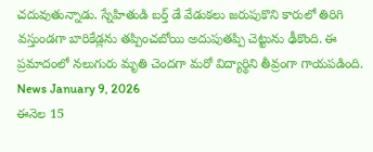చదువుతున్నాడు. స్నేహితుడి బర్త్ డే వేడుకలు జరుపుకొని కారులో తిరిగి వస్తుండగా బారికేడ్లను తప్పించబోయి అదుపుతప్పి చెట్టును ఢీకొంది. ఈ ప్రమాదంలో నలుగురు మృతి చెందగా మరో విద్యార్థిని తీవ్రంగా గాయపడింది.
News January 9, 2026
ఈనెల 15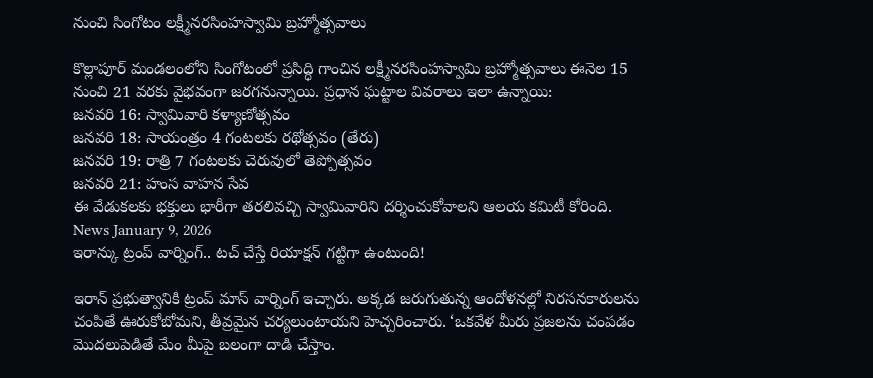నుంచి సింగోటం లక్ష్మీనరసింహస్వామి బ్రహ్మోత్సవాలు

కొల్లాపూర్ మండలంలోని సింగోటంలో ప్రసిద్ధి గాంచిన లక్ష్మీనరసింహస్వామి బ్రహ్మోత్సవాలు ఈనెల 15 నుంచి 21 వరకు వైభవంగా జరగనున్నాయి. ప్రధాన ఘట్టాల వివరాలు ఇలా ఉన్నాయి:
జనవరి 16: స్వామివారి కళ్యాణోత్సవం
జనవరి 18: సాయంత్రం 4 గంటలకు రథోత్సవం (తేరు)
జనవరి 19: రాత్రి 7 గంటలకు చెరువులో తెప్పోత్సవం
జనవరి 21: హంస వాహన సేవ
ఈ వేడుకలకు భక్తులు భారీగా తరలివచ్చి స్వామివారిని దర్శించుకోవాలని ఆలయ కమిటీ కోరింది.
News January 9, 2026
ఇరాన్కు ట్రంప్ వార్నింగ్.. టచ్ చేస్తే రియాక్షన్ గట్టిగా ఉంటుంది!

ఇరాన్ ప్రభుత్వానికి ట్రంప్ మాస్ వార్నింగ్ ఇచ్చారు. అక్కడ జరుగుతున్న ఆందోళనల్లో నిరసనకారులను చంపితే ఊరుకోబోమని, తీవ్రమైన చర్యలుంటాయని హెచ్చరించారు. ‘ఒకవేళ మీరు ప్రజలను చంపడం మొదలుపెడితే మేం మీపై బలంగా దాడి చేస్తాం.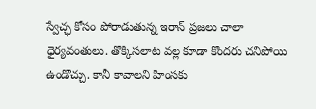స్వేచ్ఛ కోసం పోరాడుతున్న ఇరాన్ ప్రజలు చాలా ధైర్యవంతులు. తొక్కిసలాట వల్ల కూడా కొందరు చనిపోయి ఉండొచ్చు. కానీ కావాలని హింసకు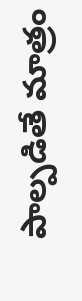పాల్పడితే మాత్రం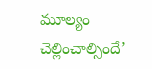మూల్యం చెల్లించాల్సిందే’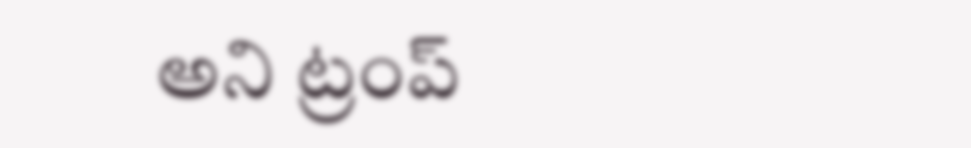అని ట్రంప్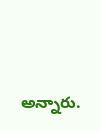అన్నారు.